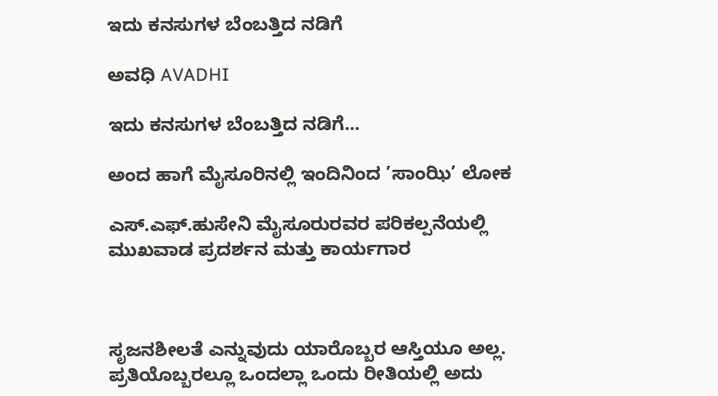ಇದು ಕನಸುಗಳ ಬೆಂಬತ್ತಿದ ನಡಿಗೆ‍

ಅವಧಿ AVADHI

ಇದು ಕನಸುಗಳ ಬೆಂಬತ್ತಿದ ನಡಿಗೆ...

ಅಂದ ಹಾಗೆ ಮೈಸೂರಿನಲ್ಲಿ ಇಂದಿನಿಂದ ’ಸಾಂಝಿ’ ಲೋಕ

ಎಸ್.ಎಫ್.ಹುಸೇನಿ ಮೈಸೂರುರವರ ಪರಿಕಲ್ಪನೆಯಲ್ಲಿ  ಮುಖವಾಡ ಪ್ರದರ್ಶನ ಮತ್ತು ಕಾರ್ಯಗಾರ



ಸೃಜನಶೀಲತೆ ಎನ್ನುವುದು ಯಾರೊಬ್ಬರ ಆಸ್ತಿಯೂ ಅಲ್ಲ.  ಪ್ರತಿಯೊಬ್ಬರಲ್ಲೂ ಒಂದಲ್ಲಾ ಒಂದು ರೀತಿಯಲ್ಲಿ ಅದು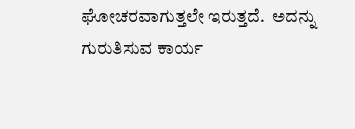ಘೋಚರವಾಗುತ್ತಲೇ ಇರುತ್ತದೆ.  ಅದನ್ನು ಗುರುತಿಸುವ ಕಾರ್ಯ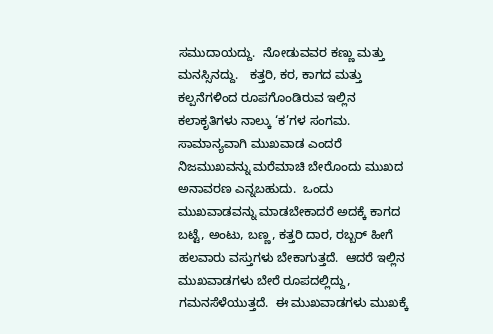ಸಮುದಾಯದ್ದು.  ನೋಡುವವರ ಕಣ್ಣು ಮತ್ತು ಮನಸ್ಸಿನದ್ದು.   ಕತ್ತರಿ, ಕರ, ಕಾಗದ ಮತ್ತು ಕಲ್ಪನೆಗಳಿಂದ ರೂಪಗೊಂಡಿರುವ ಇಲ್ಲಿನ ಕಲಾಕೃತಿಗಳು ನಾಲ್ಕು ‘ಕ’ಗಳ ಸಂಗಮ.  ಸಾಮಾನ್ಯವಾಗಿ ಮುಖವಾಡ ಎಂದರೆ ನಿಜಮುಖವನ್ನು ಮರೆಮಾಚಿ ಬೇರೊಂದು ಮುಖದ ಅನಾವರಣ ಎನ್ನಬಹುದು.  ಒಂದು ಮುಖವಾಡವನ್ನು ಮಾಡಬೇಕಾದರೆ ಅದಕ್ಕೆ ಕಾಗದ ಬಟ್ಟೆ, ಅಂಟು, ಬಣ್ಣ, ಕತ್ತರಿ ದಾರ, ರಬ್ಬರ್ ಹೀಗೆ ಹಲವಾರು ವಸ್ತುಗಳು ಬೇಕಾಗುತ್ತದೆ.  ಆದರೆ ಇಲ್ಲಿನ ಮುಖವಾಡಗಳು ಬೇರೆ ರೂಪದಲ್ಲಿದ್ದು, ಗಮನಸೆಳೆಯುತ್ತದೆ.  ಈ ಮುಖವಾಡಗಳು ಮುಖಕ್ಕೆ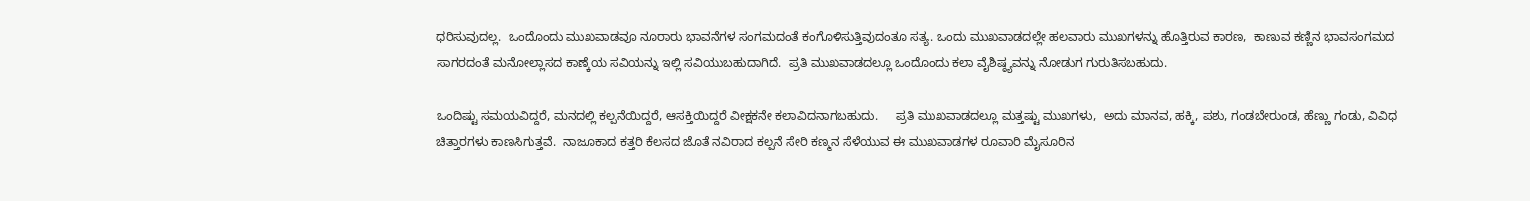ಧರಿಸುವುದಲ್ಲ.  ಒಂದೊಂದು ಮುಖವಾಡವೂ ನೂರಾರು ಭಾವನೆಗಳ ಸಂಗಮದಂತೆ ಕಂಗೊಳಿಸುತ್ತಿವುದಂತೂ ಸತ್ಯ. ಒಂದು ಮುಖವಾಡದಲ್ಲೇ ಹಲವಾರು ಮುಖಗಳನ್ನು ಹೊತ್ತಿರುವ ಕಾರಣ,  ಕಾಣುವ ಕಣ್ಣಿನ ಭಾವಸಂಗಮದ ಸಾಗರದಂತೆ ಮನೋಲ್ಲಾಸದ ಕಾಣ್ಕೆಯ ಸವಿಯನ್ನು ಇಲ್ಲಿ ಸವಿಯುಬಹುದಾಗಿದೆ.  ಪ್ರತಿ ಮುಖವಾಡದಲ್ಲೂ ಒಂದೊಂದು ಕಲಾ ವೈಶಿಷ್ಠ್ಯವನ್ನು ನೋಡುಗ ಗುರುತಿಸಬಹುದು.

ಒಂದಿಷ್ಟು ಸಮಯವಿದ್ದರೆ, ಮನದಲ್ಲಿ ಕಲ್ಪನೆಯಿದ್ದರೆ, ಆಸಕ್ತಿಯಿದ್ದರೆ ವೀಕ್ಷಕನೇ ಕಲಾವಿದನಾಗಬಹುದು.     ಪ್ರತಿ ಮುಖವಾಡದಲ್ಲೂ ಮತ್ತಷ್ಟು ಮುಖಗಳು,  ಅದು ಮಾನವ, ಹಕ್ಕಿ, ಪಶು, ಗಂಡಬೇರುಂಡ, ಹೆಣ್ಣು ಗಂಡು, ವಿವಿಧ ಚಿತ್ತಾರಗಳು ಕಾಣಸಿಗುತ್ತವೆ.  ನಾಜೂಕಾದ ಕತ್ತರಿ ಕೆಲಸದ ಜೊತೆ ನವಿರಾದ ಕಲ್ಪನೆ ಸೇರಿ ಕಣ್ಮನ ಸೆಳೆಯುವ ಈ ಮುಖವಾಡಗಳ ರೂವಾರಿ ಮೈಸೂರಿನ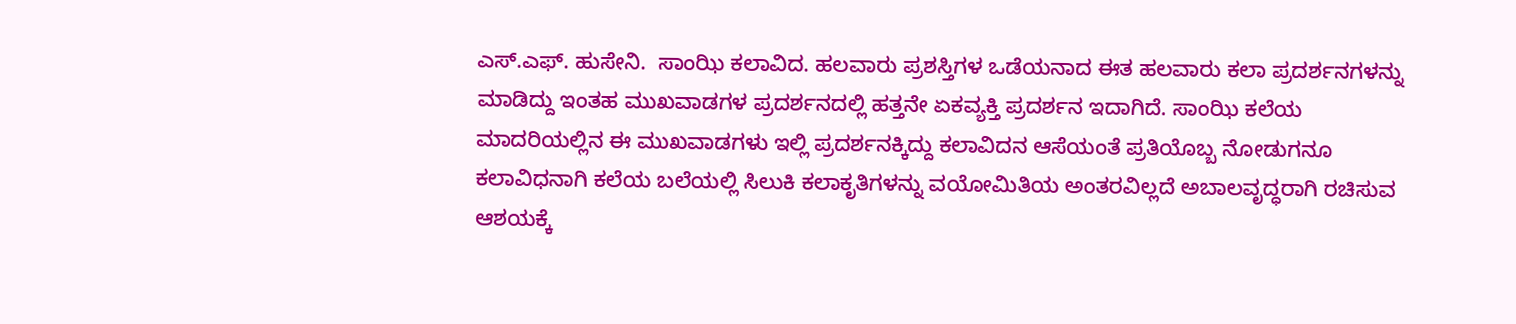ಎಸ್.ಎಫ್. ಹುಸೇನಿ.  ಸಾಂಝಿ ಕಲಾವಿದ. ಹಲವಾರು ಪ್ರಶಸ್ತಿಗಳ ಒಡೆಯನಾದ ಈತ ಹಲವಾರು ಕಲಾ ಪ್ರದರ್ಶನಗಳನ್ನು  ಮಾಡಿದ್ದು ಇಂತಹ ಮುಖವಾಡಗಳ ಪ್ರದರ್ಶನದಲ್ಲಿ ಹತ್ತನೇ ಏಕವ್ಯಕ್ತಿ ಪ್ರದರ್ಶನ ಇದಾಗಿದೆ. ಸಾಂಝಿ ಕಲೆಯ ಮಾದರಿಯಲ್ಲಿನ ಈ ಮುಖವಾಡಗಳು ಇಲ್ಲಿ ಪ್ರದರ್ಶನಕ್ಕಿದ್ದು ಕಲಾವಿದನ ಆಸೆಯಂತೆ ಪ್ರತಿಯೊಬ್ಬ ನೋಡುಗನೂ ಕಲಾವಿಧನಾಗಿ ಕಲೆಯ ಬಲೆಯಲ್ಲಿ ಸಿಲುಕಿ ಕಲಾಕೃತಿಗಳನ್ನು ವಯೋಮಿತಿಯ ಅಂತರವಿಲ್ಲದೆ ಅಬಾಲವೃದ್ಧರಾಗಿ ರಚಿಸುವ ಆಶಯಕ್ಕೆ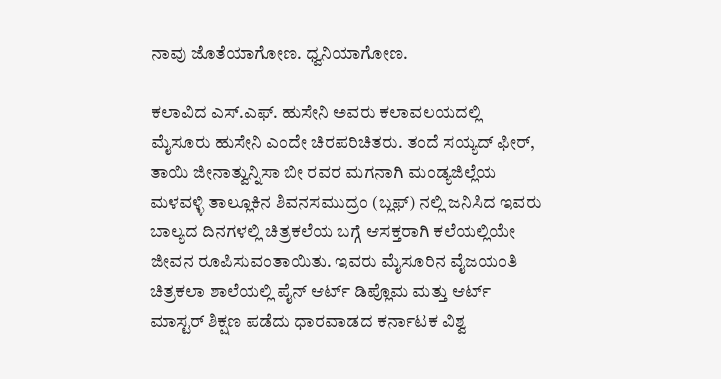ನಾವು ಜೊತೆಯಾಗೋಣ. ಧ್ವನಿಯಾಗೋಣ.

ಕಲಾವಿದ ಎಸ್.ಎಫ್. ಹುಸೇನಿ ಅವರು ಕಲಾವಲಯದಲ್ಲಿ ಮೈಸೂರು ಹುಸೇನಿ ಎಂದೇ ಚಿರಪರಿಚಿತರು. ತಂದೆ ಸಯ್ಯದ್ ಫೀರ್, ತಾಯಿ ಜೀನಾತ್ವುನ್ನಿಸಾ ಬೀ ರವರ ಮಗನಾಗಿ ಮಂಡ್ಯಜಿಲ್ಲೆಯ ಮಳವಳ್ಳಿ ತಾಲ್ಲೂಕಿನ ಶಿವನಸಮುದ್ರಂ (ಬ್ಲಫ್) ನಲ್ಲಿ ಜನಿಸಿದ ಇವರು ಬಾಲ್ಯದ ದಿನಗಳಲ್ಲಿ ಚಿತ್ರಕಲೆಯ ಬಗ್ಗೆ ಆಸಕ್ತರಾಗಿ ಕಲೆಯಲ್ಲಿಯೇ ಜೀವನ ರೂಪಿಸುವಂತಾಯಿತು. ಇವರು ಮೈಸೂರಿನ ವೈಜಯಂತಿ ಚಿತ್ರಕಲಾ ಶಾಲೆಯಲ್ಲಿ ಪೈನ್ ಆರ್ಟ್ ಡಿಪ್ಲೊಮ ಮತ್ತು ಆರ್ಟ್ ಮಾಸ್ಟರ್ ಶಿಕ್ಷಣ ಪಡೆದು ಧಾರವಾಡದ ಕರ್ನಾಟಕ ವಿಶ್ವ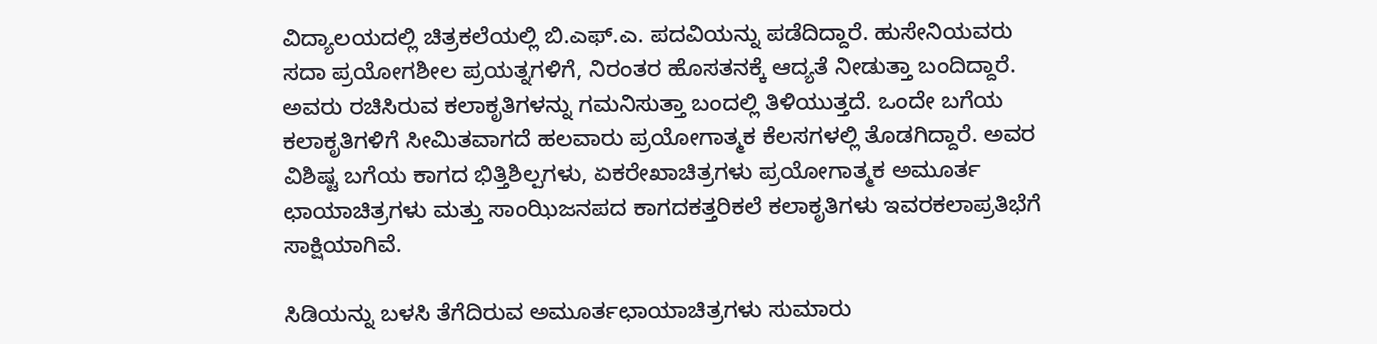ವಿದ್ಯಾಲಯದಲ್ಲಿ ಚಿತ್ರಕಲೆಯಲ್ಲಿ ಬಿ.ಎಫ್.ಎ. ಪದವಿಯನ್ನು ಪಡೆದಿದ್ದಾರೆ. ಹುಸೇನಿಯವರು ಸದಾ ಪ್ರಯೋಗಶೀಲ ಪ್ರಯತ್ನಗಳಿಗೆ, ನಿರಂತರ ಹೊಸತನಕ್ಕೆ ಆದ್ಯತೆ ನೀಡುತ್ತಾ ಬಂದಿದ್ದಾರೆ. ಅವರು ರಚಿಸಿರುವ ಕಲಾಕೃತಿಗಳನ್ನು ಗಮನಿಸುತ್ತಾ ಬಂದಲ್ಲಿ ತಿಳಿಯುತ್ತದೆ. ಒಂದೇ ಬಗೆಯ ಕಲಾಕೃತಿಗಳಿಗೆ ಸೀಮಿತವಾಗದೆ ಹಲವಾರು ಪ್ರಯೋಗಾತ್ಮಕ ಕೆಲಸಗಳಲ್ಲಿ ತೊಡಗಿದ್ದಾರೆ. ಅವರ ವಿಶಿಷ್ಟ ಬಗೆಯ ಕಾಗದ ಭಿತ್ತಿಶಿಲ್ಪಗಳು, ಏಕರೇಖಾಚಿತ್ರಗಳು ಪ್ರಯೋಗಾತ್ಮಕ ಅಮೂರ್ತ ಛಾಯಾಚಿತ್ರಗಳು ಮತ್ತು ಸಾಂಝಿಜನಪದ ಕಾಗದಕತ್ತರಿಕಲೆ ಕಲಾಕೃತಿಗಳು ಇವರಕಲಾಪ್ರತಿಭೆಗೆ ಸಾಕ್ಷಿಯಾಗಿವೆ.

ಸಿಡಿಯನ್ನು ಬಳಸಿ ತೆಗೆದಿರುವ ಅಮೂರ್ತಛಾಯಾಚಿತ್ರಗಳು ಸುಮಾರು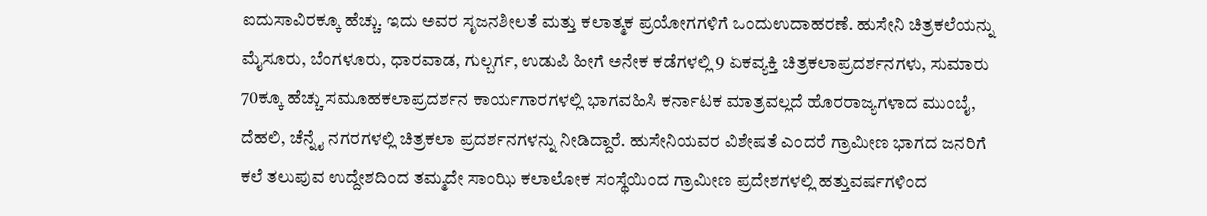ಐದುಸಾವಿರಕ್ಕೂ ಹೆಚ್ಚು. ಇದು ಅವರ ಸೃಜನಶೀಲತೆ ಮತ್ತು ಕಲಾತ್ಮಕ ಪ್ರಯೋಗಗಳಿಗೆ ಒಂದುಉದಾಹರಣೆ. ಹುಸೇನಿ ಚಿತ್ರಕಲೆಯನ್ನು ಮೈಸೂರು, ಬೆಂಗಳೂರು, ಧಾರವಾಡ, ಗುಲ್ಬರ್ಗ, ಉಡುಪಿ ಹೀಗೆ ಅನೇಕ ಕಡೆಗಳಲ್ಲಿ 9 ಏಕವ್ಯಕ್ತಿ ಚಿತ್ರಕಲಾಪ್ರದರ್ಶನಗಳು, ಸುಮಾರು 70ಕ್ಕೂ ಹೆಚ್ಚು ಸಮೂಹಕಲಾಪ್ರದರ್ಶನ ಕಾರ್ಯಗಾರಗಳಲ್ಲಿ ಭಾಗವಹಿಸಿ ಕರ್ನಾಟಕ ಮಾತ್ರವಲ್ಲದೆ ಹೊರರಾಜ್ಯಗಳಾದ ಮುಂಬೈ, ದೆಹಲಿ, ಚೆನ್ನೈ ನಗರಗಳಲ್ಲಿ ಚಿತ್ರಕಲಾ ಪ್ರದರ್ಶನಗಳನ್ನು ನೀಡಿದ್ದಾರೆ. ಹುಸೇನಿಯವರ ವಿಶೇಷತೆ ಎಂದರೆ ಗ್ರಾಮೀಣ ಭಾಗದ ಜನರಿಗೆ ಕಲೆ ತಲುಪುವ ಉದ್ದೇಶದಿಂದ ತಮ್ಮದೇ ಸಾಂಝಿ ಕಲಾಲೋಕ ಸಂಸ್ಥೆಯಿಂದ ಗ್ರಾಮೀಣ ಪ್ರದೇಶಗಳಲ್ಲಿ ಹತ್ತುವರ್ಷಗಳಿಂದ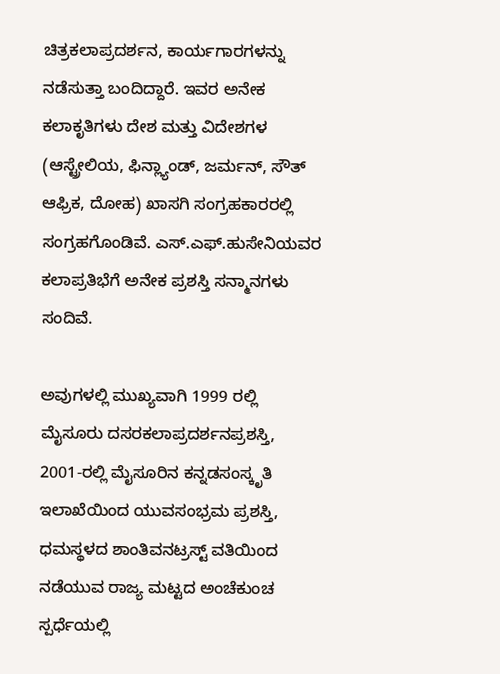ಚಿತ್ರಕಲಾಪ್ರದರ್ಶನ, ಕಾರ್ಯಗಾರಗಳನ್ನು ನಡೆಸುತ್ತಾ ಬಂದಿದ್ದಾರೆ. ಇವರ ಅನೇಕ ಕಲಾಕೃತಿಗಳು ದೇಶ ಮತ್ತು ವಿದೇಶಗಳ (ಆಸ್ಟ್ರೇಲಿಯ, ಫಿನ್ಲ್ಯಾಂಡ್, ಜರ್ಮನ್, ಸೌತ್ ಆಫ್ರಿಕ, ದೋಹ) ಖಾಸಗಿ ಸಂಗ್ರಹಕಾರರಲ್ಲಿ ಸಂಗ್ರಹಗೊಂಡಿವೆ. ಎಸ್.ಎಫ್.ಹುಸೇನಿಯವರ ಕಲಾಪ್ರತಿಭೆಗೆ ಅನೇಕ ಪ್ರಶಸ್ತಿ ಸನ್ಮಾನಗಳು ಸಂದಿವೆ.

ಅವುಗಳಲ್ಲಿ ಮುಖ್ಯವಾಗಿ 1999 ರಲ್ಲಿ ಮೈಸೂರು ದಸರಕಲಾಪ್ರದರ್ಶನಪ್ರಶಸ್ತಿ, 2001-ರಲ್ಲಿ ಮೈಸೂರಿನ ಕನ್ನಡಸಂಸ್ಕೃತಿ ಇಲಾಖೆಯಿಂದ ಯುವಸಂಭ್ರಮ ಪ್ರಶಸ್ತಿ, ಧಮಸ್ಥಳದ ಶಾಂತಿವನಟ್ರಸ್ಟ್ ವತಿಯಿಂದ ನಡೆಯುವ ರಾಜ್ಯ ಮಟ್ಟದ ಅಂಚೆಕುಂಚ ಸ್ಪರ್ಧೆಯಲ್ಲಿ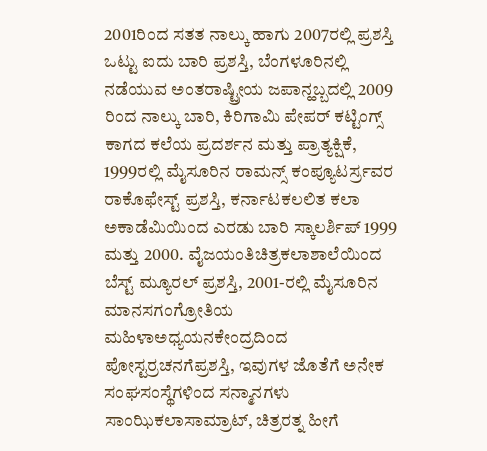2001ರಿಂದ ಸತತ ನಾಲ್ಕು ಹಾಗು 2007ರಲ್ಲಿ ಪ್ರಶಸ್ತಿ ಒಟ್ಟು ಐದು ಬಾರಿ ಪ್ರಶಸ್ತಿ, ಬೆಂಗಳೂರಿನಲ್ಲಿ ನಡೆಯುವ ಅಂತರಾಷ್ಟ್ರೀಯ ಜಪಾನ್ಹಬ್ಬದಲ್ಲಿ 2009 ರಿಂದ ನಾಲ್ಕು ಬಾರಿ, ಕಿರಿಗಾಮಿ ಪೇಪರ್ ಕಟ್ಟಿಂಗ್ಸ್ ಕಾಗದ ಕಲೆಯ ಪ್ರದರ್ಶನ ಮತ್ತು ಪ್ರಾತ್ಯಕ್ಷಿಕೆ, 1999ರಲ್ಲಿ ಮೈಸೂರಿನ ರಾಮನ್ಸ್ ಕಂಪ್ಯೂಟರ್ಸ್ರವರ ರಾಕೊಫೇಸ್ಟ್ ಪ್ರಶಸ್ತಿ, ಕರ್ನಾಟಕಲಲಿತ ಕಲಾ ಅಕಾಡೆಮಿಯಿಂದ ಎರಡು ಬಾರಿ ಸ್ಕಾಲರ್ಶಿಪ್ 1999 ಮತ್ತು 2000. ವೈಜಯಂತಿಚಿತ್ರಕಲಾಶಾಲೆಯಿಂದ ಬೆಸ್ಟ್ ಮ್ಯೂರಲ್ ಪ್ರಶಸ್ತಿ, 2001-ರಲ್ಲಿ ಮೈಸೂರಿನ ಮಾನಸಗಂಗ್ರೋತಿಯ ಮಹಿಳಾಅಧ್ಯಯನಕೇಂದ್ರದಿಂದ ಪೋಸ್ಟರ್ರಚನಗೆಪ್ರಶಸ್ತಿ, ಇವುಗಳ ಜೊತೆಗೆ ಅನೇಕ ಸಂಘಸಂಸ್ಥೆಗಳಿಂದ ಸನ್ಮಾನಗಳು ಸಾಂಝಿಕಲಾಸಾಮ್ರಾಟ್, ಚಿತ್ರರತ್ನ ಹೀಗೆ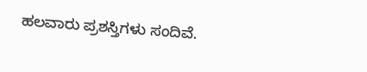ಹಲವಾರು ಪ್ರಶಸ್ತಿಗಳು ಸಂದಿವೆ.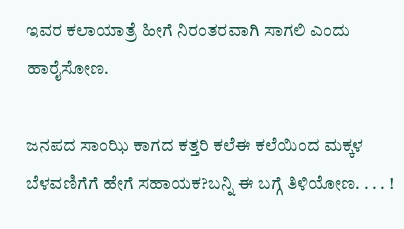ಇವರ ಕಲಾಯಾತ್ರೆ ಹೀಗೆ ನಿರಂತರವಾಗಿ ಸಾಗಲಿ ಎಂದು ಹಾರೈಸೋಣ.

ಜನಪದ ಸಾಂಝಿ ಕಾಗದ ಕತ್ತರಿ ಕಲೆಈ ಕಲೆಯಿಂದ ಮಕ್ಕಳ ಬೆಳವಣಿಗೆಗೆ ಹೇಗೆ ಸಹಾಯಕ?ಬನ್ನಿ ಈ ಬಗ್ಗೆ ತಿಳಿಯೋಣ. . . . !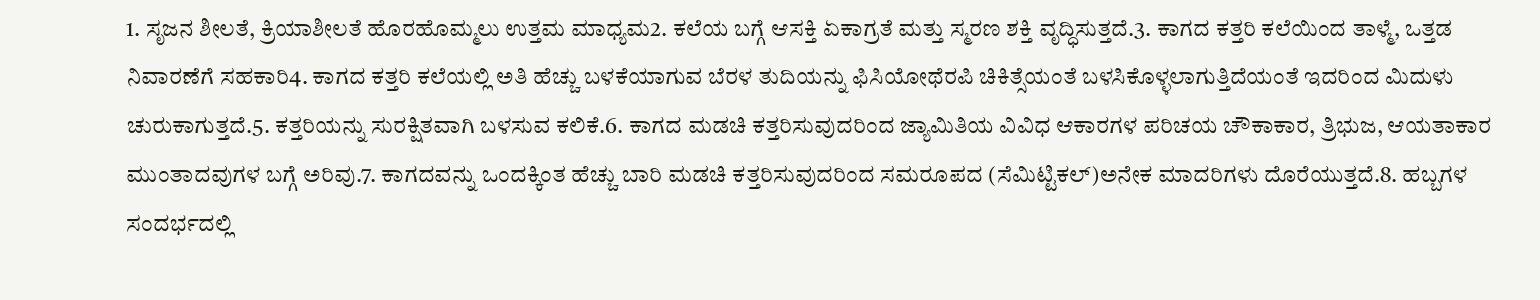1. ಸೃಜನ ಶೀಲತೆ, ಕ್ರಿಯಾಶೀಲತೆ ಹೊರಹೊಮ್ಮಲು ಉತ್ತಮ ಮಾಧ್ಯಮ2. ಕಲೆಯ ಬಗ್ಗೆ ಆಸಕ್ತಿ ಏಕಾಗ್ರತೆ ಮತ್ತು ಸ್ಮರಣ ಶಕ್ತಿ ವೃದ್ಧಿಸುತ್ತದೆ.3. ಕಾಗದ ಕತ್ತರಿ ಕಲೆಯಿಂದ ತಾಳ್ಮೆ, ಒತ್ತಡ ನಿವಾರಣೆಗೆ ಸಹಕಾರಿ4. ಕಾಗದ ಕತ್ತರಿ ಕಲೆಯಲ್ಲಿ ಅತಿ ಹೆಚ್ಚು ಬಳಕೆಯಾಗುವ ಬೆರಳ ತುದಿಯನ್ನು ಫಿಸಿಯೋಥೆರಪಿ ಚಿಕಿತ್ಸೆಯಂತೆ ಬಳಸಿಕೊಳ್ಳಲಾಗುತ್ತಿದೆಯಂತೆ ಇದರಿಂದ ಮಿದುಳು ಚುರುಕಾಗುತ್ತದೆ.5. ಕತ್ತರಿಯನ್ನು ಸುರಕ್ಷಿತವಾಗಿ ಬಳಸುವ ಕಲಿಕೆ.6. ಕಾಗದ ಮಡಚಿ ಕತ್ತರಿಸುವುದರಿಂದ ಜ್ಯಾಮಿತಿಯ ವಿವಿಧ ಆಕಾರಗಳ ಪರಿಚಯ ಚೌಕಾಕಾರ, ತ್ರಿಭುಜ, ಆಯತಾಕಾರ ಮುಂತಾದವುಗಳ ಬಗ್ಗೆ ಅರಿವು.7. ಕಾಗದವನ್ನು ಒಂದಕ್ಕಿಂತ ಹೆಚ್ಚು ಬಾರಿ ಮಡಚಿ ಕತ್ತರಿಸುವುದರಿಂದ ಸಮರೂಪದ (ಸೆಮಿಟ್ಟಿಕಲ್)ಅನೇಕ ಮಾದರಿಗಳು ದೊರೆಯುತ್ತದೆ.8. ಹಬ್ಬಗಳ ಸಂದರ್ಭದಲ್ಲಿ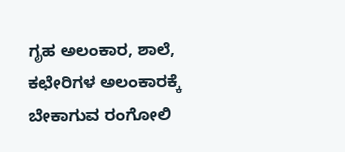ಗೃಹ ಅಲಂಕಾರ, ಶಾಲೆ, ಕಛೇರಿಗಳ ಅಲಂಕಾರಕ್ಕೆ ಬೇಕಾಗುವ ರಂಗೋಲಿ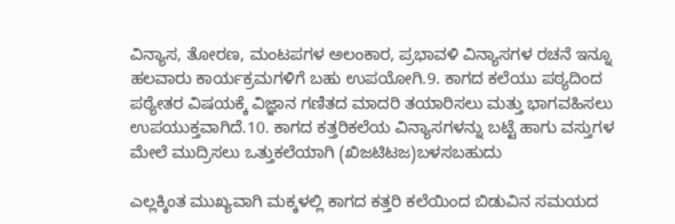ವಿನ್ಯಾಸ, ತೋರಣ, ಮಂಟಪಗಳ ಅಲಂಕಾರ, ಪ್ರಭಾವಳಿ ವಿನ್ಯಾಸಗಳ ರಚನೆ ಇನ್ನೂ ಹಲವಾರು ಕಾರ್ಯಕ್ರಮಗಳಿಗೆ ಬಹು ಉಪಯೋಗಿ.9. ಕಾಗದ ಕಲೆಯು ಪಠ್ಯದಿಂದ ಪಠ್ಯೇತರ ವಿಷಯಕ್ಕೆ ವಿಜ್ಞಾನ ಗಣಿತದ ಮಾದರಿ ತಯಾರಿಸಲು ಮತ್ತು ಭಾಗವಹಿಸಲು ಉಪಯುಕ್ತವಾಗಿದೆ.10. ಕಾಗದ ಕತ್ತರಿಕಲೆಯ ವಿನ್ಯಾಸಗಳನ್ನು ಬಟ್ಟೆ ಹಾಗು ವಸ್ತುಗಳ ಮೇಲೆ ಮುದ್ರಿಸಲು ಒತ್ತುಕಲೆಯಾಗಿ (ಖಿಜಟಿಟಜ)ಬಳಸಬಹುದು

ಎಲ್ಲಕ್ಕಿಂತ ಮುಖ್ಯವಾಗಿ ಮಕ್ಕಳಲ್ಲಿ ಕಾಗದ ಕತ್ತರಿ ಕಲೆಯಿಂದ ಬಿಡುವಿನ ಸಮಯದ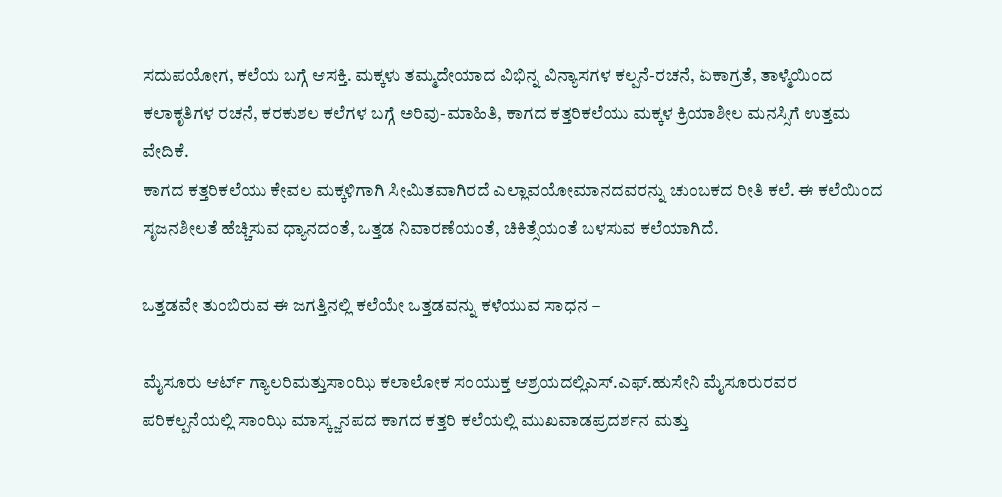ಸದುಪಯೋಗ, ಕಲೆಯ ಬಗ್ಗೆ ಆಸಕ್ತಿ. ಮಕ್ಕಳು ತಮ್ಮದೇಯಾದ ವಿಭಿನ್ನ ವಿನ್ಯಾಸಗಳ ಕಲ್ಪನೆ-ರಚನೆ, ಏಕಾಗ್ರತೆ, ತಾಳ್ಮೆಯಿಂದ ಕಲಾಕೃತಿಗಳ ರಚನೆ, ಕರಕುಶಲ ಕಲೆಗಳ ಬಗ್ಗೆ ಅರಿವು-ಮಾಹಿತಿ, ಕಾಗದ ಕತ್ತರಿಕಲೆಯು ಮಕ್ಕಳ ಕ್ರಿಯಾಶೀಲ ಮನಸ್ಸಿಗೆ ಉತ್ತಮ ವೇದಿಕೆ.
ಕಾಗದ ಕತ್ತರಿಕಲೆಯು ಕೇವಲ ಮಕ್ಕಳಿಗಾಗಿ ಸೀಮಿತವಾಗಿರದೆ ಎಲ್ಲಾವಯೋಮಾನದವರನ್ನು ಚುಂಬಕದ ರೀತಿ ಕಲೆ. ಈ ಕಲೆಯಿಂದ ಸೃಜನಶೀಲತೆ ಹೆಚ್ಚಿಸುವ ಧ್ಯಾನದಂತೆ, ಒತ್ತಡ ನಿವಾರಣೆಯಂತೆ, ಚಿಕಿತ್ಸೆಯಂತೆ ಬಳಸುವ ಕಲೆಯಾಗಿದೆ.

ಒತ್ತಡವೇ ತುಂಬಿರುವ ಈ ಜಗತ್ತಿನಲ್ಲಿ ಕಲೆಯೇ ಒತ್ತಡವನ್ನು ಕಳೆಯುವ ಸಾಧನ –

ಮೈಸೂರು ಆರ್ಟ್ ಗ್ಯಾಲರಿಮತ್ತುಸಾಂಝಿ ಕಲಾಲೋಕ ಸಂಯುಕ್ತ ಆಶ್ರಯದಲ್ಲಿಎಸ್.ಎಫ್.ಹುಸೇನಿ ಮೈಸೂರುರವರ ಪರಿಕಲ್ಪನೆಯಲ್ಲಿ ಸಾಂಝಿ ಮಾಸ್ಕ್ಜನಪದ ಕಾಗದ ಕತ್ತರಿ ಕಲೆಯಲ್ಲಿ ಮುಖವಾಡಪ್ರದರ್ಶನ ಮತ್ತು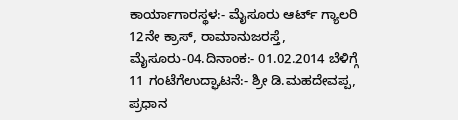ಕಾರ್ಯಾಗಾರಸ್ಥಳ:- ಮೈಸೂರು ಆರ್ಟ್ ಗ್ಯಾಲರಿ 12ನೇ ಕ್ರಾಸ್, ರಾಮಾನುಜರಸ್ತೆ, ಮೈಸೂರು-04.ದಿನಾಂಕ:- 01.02.2014 ಬೆಳಿಗ್ಗೆ 11 ಗಂಟೆಗೆಉದ್ಘಾಟನೆ:- ಶ್ರೀ ಡಿ.ಮಹದೇವಪ್ಪ, ಪ್ರಧಾನ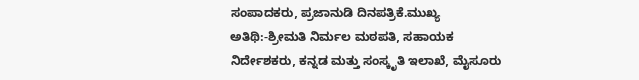ಸಂಪಾದಕರು, ಪ್ರಜಾನುಡಿ ದಿನಪತ್ರಿಕೆ.ಮುಖ್ಯ ಅತಿಥಿ:-ಶ್ರೀಮತಿ ನಿರ್ಮಲ ಮಠಪತಿ, ಸಹಾಯಕ ನಿರ್ದೇಶಕರು, ಕನ್ನಡ ಮತ್ತು ಸಂಸ್ಕೃತಿ ಇಲಾಖೆ, ಮೈಸೂರು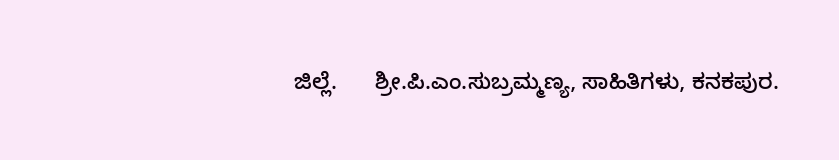ಜಿಲ್ಲೆ.      ಶ್ರೀ.ಪಿ.ಎಂ.ಸುಬ್ರಮ್ಮಣ್ಯ, ಸಾಹಿತಿಗಳು, ಕನಕಪುರ.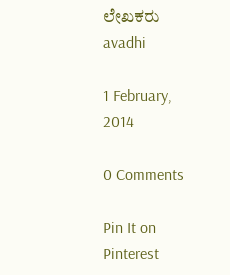ಲೇಖಕರು avadhi

1 February, 2014

0 Comments

Pin It on Pinterest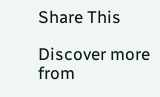Share This

Discover more from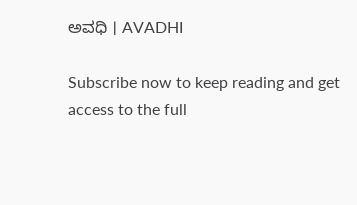ಅವಧಿ । AVADHI

Subscribe now to keep reading and get access to the full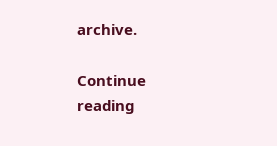archive.

Continue reading